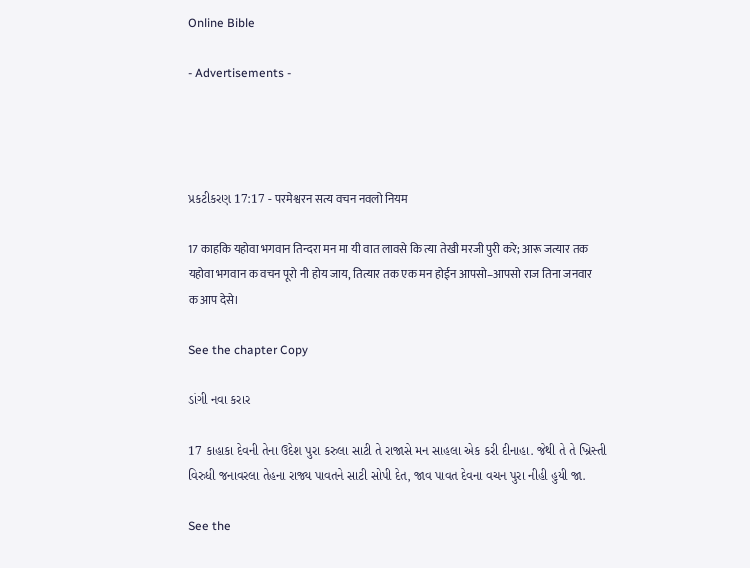Online Bible

- Advertisements -




પ્રકટીકરણ 17:17 - परमेश्वरन सत्य वचन नवलो नियम

17 काहकि यहोवा भगवान तिन्दरा मन मा यी वात लावसे कि त्या तेखी मरजी पुरी करे; आरू जत्यार तक यहोवा भगवान क वचन पूरो नी होय जाय, तित्यार तक एक मन होईन आपसो–आपसो राज तिना जनवार क आप देसे।

See the chapter Copy

ડાંગી નવા કરાર

17 કાહાકા દેવની તેના ઉદેશ પુરા કરુલા સાટી તે રાજાસે મન સાહલા એક કરી દીનાહા. જેથી તે તે ખ્રિસ્તી વિરુધી જનાવરલા તેહના રાજ્ય પાવતને સાટી સોપી દેત, જાવ પાવત દેવના વચન પુરા નીહી હુયી જા.

See the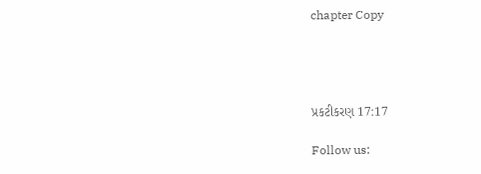chapter Copy




પ્રકટીકરણ 17:17

Follow us: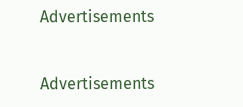Advertisements


Advertisements